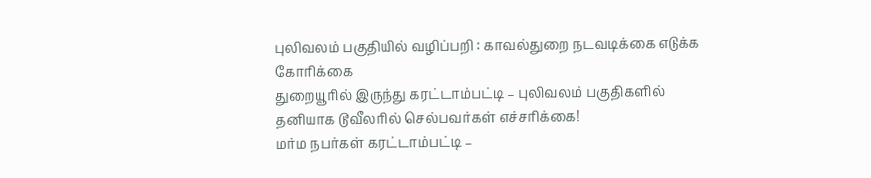புலிவலம் பகுதியில் வழிப்பறி : காவல்துறை நடவடிக்கை எடுக்க கோரிக்கை
துறையூரில் இருந்து கரட்டாம்பட்டி – புலிவலம் பகுதிகளில் தனியாக டூவீலரில் செல்பவர்கள் எச்சரிக்கை!
மர்ம நபர்கள் கரட்டாம்பட்டி –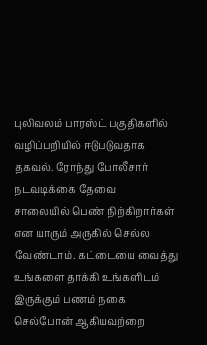புலிவலம் பாரஸ்ட் பகுதிகளில் வழிப்பறியில் ஈடுபடுவதாக தகவல். ரோந்து போலீசார் நடவடிக்கை தேவை
சாலையில் பெண் நிற்கிறார்கள் என யாரும் அருகில் செல்ல வேண்டாம். கட்டையை வைத்து உங்களை தாக்கி உங்களிடம் இருக்கும் பணம் நகை செல்போன் ஆகியவற்றை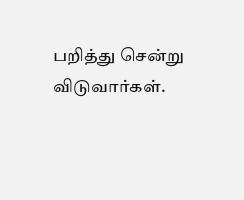பறித்து சென்று விடுவார்கள்.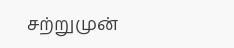சற்றுமுன்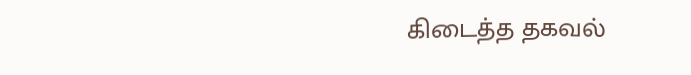கிடைத்த தகவல்